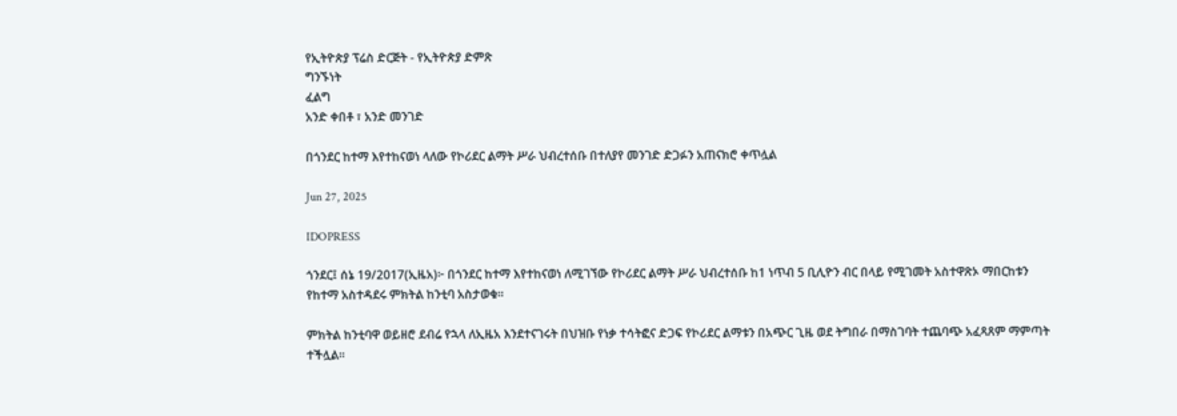የኢትዮጵያ ፕሬስ ድርጅት - የኢትዮጵያ ድምጽ
ግንኙነት
ፈልግ
አንድ ቀበቶ ፣ አንድ መንገድ

በጎንደር ከተማ እየተከናወነ ላለው የኮሪደር ልማት ሥራ ህብረተሰቡ በተለያየ መንገድ ድጋፉን አጠናክሮ ቀጥሏል

Jun 27, 2025

IDOPRESS

ጎንደር፤ ሰኔ 19/2017(ኢዜአ)፦ በጎንደር ከተማ እየተከናወነ ለሚገኘው የኮሪደር ልማት ሥራ ህብረተሰቡ ከ1 ነጥብ 5 ቢሊዮን ብር በላይ የሚገመት አስተዋጽኦ ማበርከቱን የከተማ አስተዳደሩ ምክትል ከንቲባ አስታወቁ።

ምክትል ከንቲባዋ ወይዘሮ ደብሬ የኋላ ለኢዜአ እንደተናገሩት በህዝቡ የነቃ ተሳትፎና ድጋፍ የኮሪደር ልማቱን በአጭር ጊዜ ወደ ትግበራ በማስገባት ተጨባጭ አፈጻጸም ማምጣት ተችሏል፡፡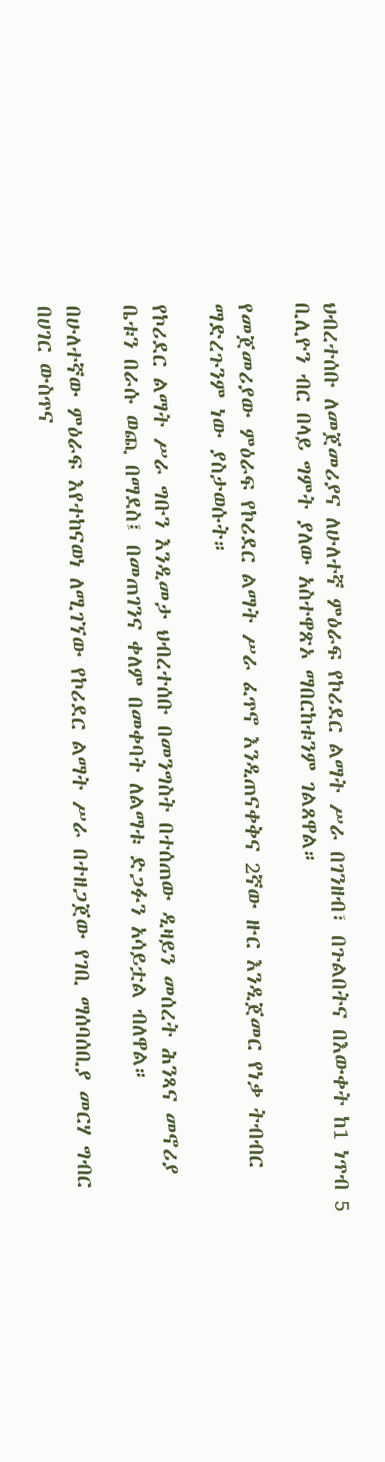ህብረተሰቡ ለመጀመሪያና ለሁለተኛ ምዕራፍ የኮሪደር ልማት ሥራ በገንዘብ፣ በጉልበትና በእውቀት ከ1 ነጥብ 5 ቢሊዮን ብር በላይ ግምት ያለው አስተዋጽኦ ማበርከቱንም ገልጸዋል።

የመጀመሪያው ምዕራፍ የኮሪደር ልማት ሥራ ፈጥኖ እንዲጠናቀቅና 2ኛው ዙር እንዲጀመር የነቃ ትብብር ማድረጉንም ነው ያስታወሱት።

የኮሪደር ልማት ሥራ ግቡን እንዲመታ ህብረተሰቡ በመንግስት በተሰጠው ዲዛይን መሰረት ሕንጻና መኖሪያ ቤቱን በራሱ ወጪ በማደስ፤ በመጠገንና ቀለም በመቀባት ለልማቱ ድጋፉን አሳይቷል ብለዋል።

በሁለተኛው ምዕራፍ እየተከናወነ ለሚገኘው የኮሪደር ልማት ሥራ በተዘጋጀው የገቢ ማሰባሰቢያ መርሃ ግብር በሀገር ውስጥና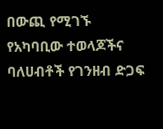በውጪ የሚገኙ የአካባቢው ተወላጆችና ባለሀብቶች የገንዘብ ድጋፍ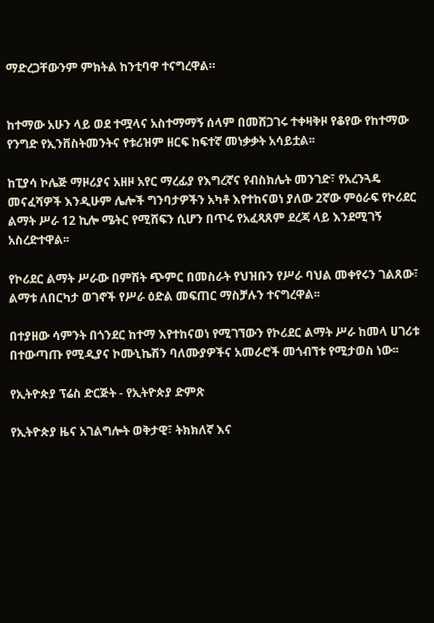ማድረጋቸውንም ምክትል ከንቲባዋ ተናግረዋል።


ከተማው አሁን ላይ ወደ ተሟላና አስተማማኝ ሰላም በመሸጋገሩ ተቀዛቅዞ የቆየው የከተማው የንግድ የኢንቨስትመንትና የቱሪዝም ዘርፍ ከፍተኛ መነቃቃት አሳይቷል፡፡

ከፒያሳ ኮሌጅ ማዞሪያና አዘዞ አየር ማረፊያ የእግረኛና የብስክሌት መንገድ፣ የአረንጓዴ መናፈሻዎች እንዲሁም ሌሎች ግንባታዎችን አካቶ እየተከናወነ ያለው 2ኛው ምዕራፍ የኮሪደር ልማት ሥራ 12 ኪሎ ሜትር የሚሸፍን ሲሆን በጥሩ የአፈጻጸም ደረጃ ላይ እንደሚገኝ አስረድተዋል፡፡

የኮሪደር ልማት ሥራው በምሽት ጭምር በመስራት የህዝቡን የሥራ ባህል መቀየሩን ገልጸው፣ ልማቱ ለበርካታ ወገኖች የሥራ ዕድል መፍጠር ማስቻሉን ተናግረዋል፡፡

በተያዘው ሳምንት በጎንደር ከተማ እየተከናወነ የሚገኘውን የኮሪደር ልማት ሥራ ከመላ ሀገሪቱ በተውጣጡ የሚዲያና ኮሙኒኬሽን ባለሙያዎችና አመራሮች መጎብኘቱ የሚታወስ ነው፡፡

የኢትዮጵያ ፕሬስ ድርጅት - የኢትዮጵያ ድምጽ

የኢትዮጵያ ዜና አገልግሎት ወቅታዊ፣ ትክክለኛ እና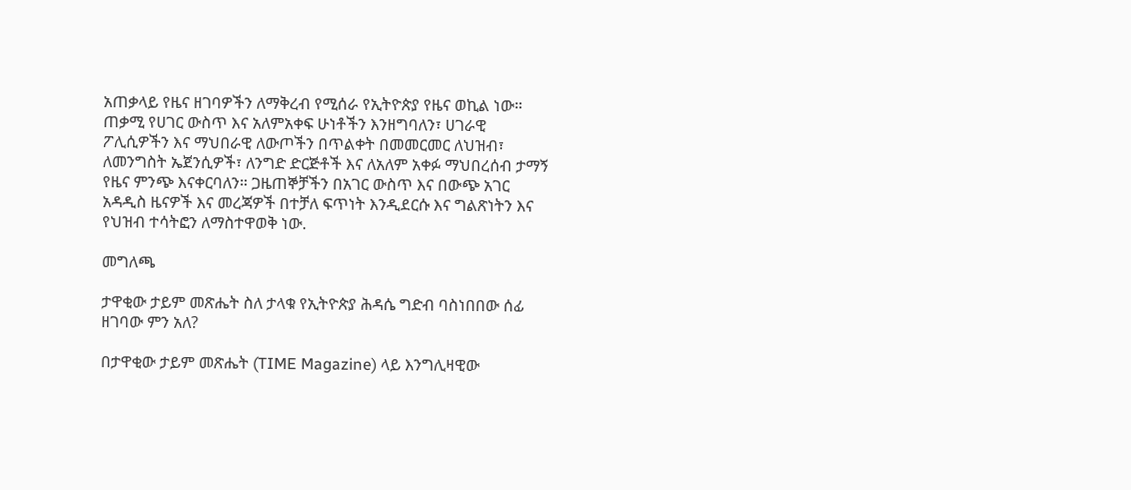አጠቃላይ የዜና ዘገባዎችን ለማቅረብ የሚሰራ የኢትዮጵያ የዜና ወኪል ነው። ጠቃሚ የሀገር ውስጥ እና አለምአቀፍ ሁነቶችን እንዘግባለን፣ ሀገራዊ ፖሊሲዎችን እና ማህበራዊ ለውጦችን በጥልቀት በመመርመር ለህዝብ፣ ለመንግስት ኤጀንሲዎች፣ ለንግድ ድርጅቶች እና ለአለም አቀፉ ማህበረሰብ ታማኝ የዜና ምንጭ እናቀርባለን። ጋዜጠኞቻችን በአገር ውስጥ እና በውጭ አገር አዳዲስ ዜናዎች እና መረጃዎች በተቻለ ፍጥነት እንዲደርሱ እና ግልጽነትን እና የህዝብ ተሳትፎን ለማስተዋወቅ ነው.

መግለጫ

ታዋቂው ታይም መጽሔት ስለ ታላቁ የኢትዮጵያ ሕዳሴ ግድብ ባስነበበው ሰፊ ዘገባው ምን አለ?

በታዋቂው ታይም መጽሔት (TIME Magazine) ላይ እንግሊዛዊው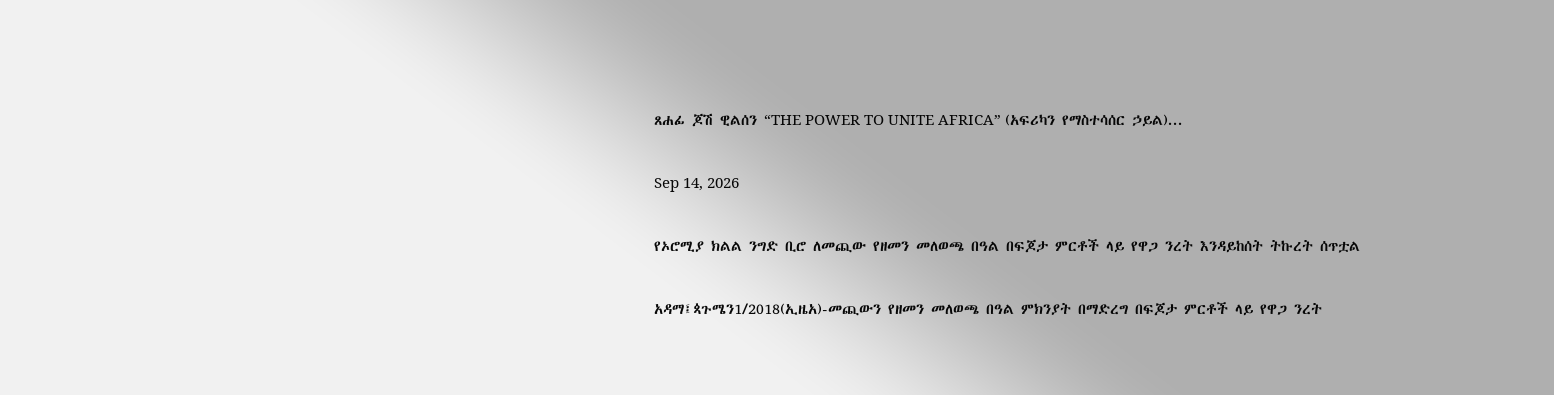ጸሐፊ ጆሽ ዊልሰን “THE POWER TO UNITE AFRICA” (አፍሪካን የማስተሳሰር ኃይል)...

Sep 14, 2026

የኦሮሚያ ክልል ንግድ ቢሮ ለመጪው የዘመን መለወጫ በዓል በፍጆታ ምርቶች ላይ የዋጋ ንረት እንዳይከሰት ትኩረት ሰጥቷል

አዳማ፤ጳጉሜን1/2018(ኢዜአ)-መጪውን የዘመን መለወጫ በዓል ምክንያት በማድረግ በፍጆታ ምርቶች ላይ የዋጋ ንረት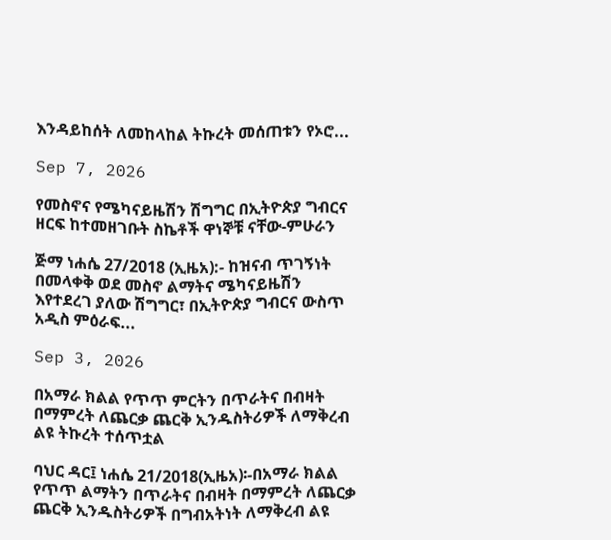እንዳይከሰት ለመከላከል ትኩረት መሰጠቱን የኦሮ...

Sep 7, 2026

የመስኖና የሜካናይዜሽን ሽግግር በኢትዮጵያ ግብርና ዘርፍ ከተመዘገቡት ስኬቶች ዋነኞቹ ናቸው-ምሁራን

ጅማ ነሐሴ 27/2018 (ኢዜአ):- ከዝናብ ጥገኝነት በመላቀቅ ወደ መስኖ ልማትና ሜካናይዜሽን እየተደረገ ያለው ሽግግር፣ በኢትዮጵያ ግብርና ውስጥ አዲስ ምዕራፍ...

Sep 3, 2026

በአማራ ክልል የጥጥ ምርትን በጥራትና በብዛት በማምረት ለጨርቃ ጨርቅ ኢንዱስትሪዎች ለማቅረብ ልዩ ትኩረት ተሰጥቷል

ባህር ዳር፤ ነሐሴ 21/2018(ኢዜአ)፡-በአማራ ክልል የጥጥ ልማትን በጥራትና በብዛት በማምረት ለጨርቃ ጨርቅ ኢንዱስትሪዎች በግብአትነት ለማቅረብ ልዩ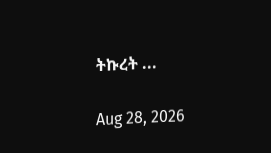ትኩረት ...

Aug 28, 2026